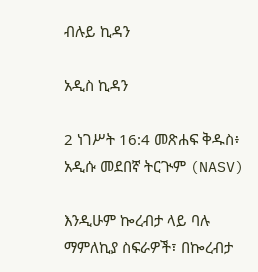ብሉይ ኪዳን

አዲስ ኪዳን

2 ነገሥት 16:4 መጽሐፍ ቅዱስ፥ አዲሱ መደበኛ ትርጒም (NASV)

እንዲሁም ኰረብታ ላይ ባሉ ማምለኪያ ስፍራዎች፣ በኰረብታ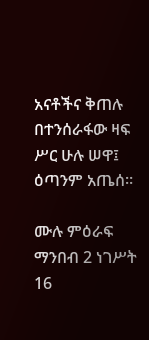አናቶችና ቅጠሉ በተንሰራፋው ዛፍ ሥር ሁሉ ሠዋ፤ ዕጣንም አጤሰ።

ሙሉ ምዕራፍ ማንበብ 2 ነገሥት 16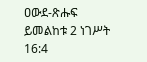ዐውደ-ጽሑፍ ይመልከቱ 2 ነገሥት 16:4